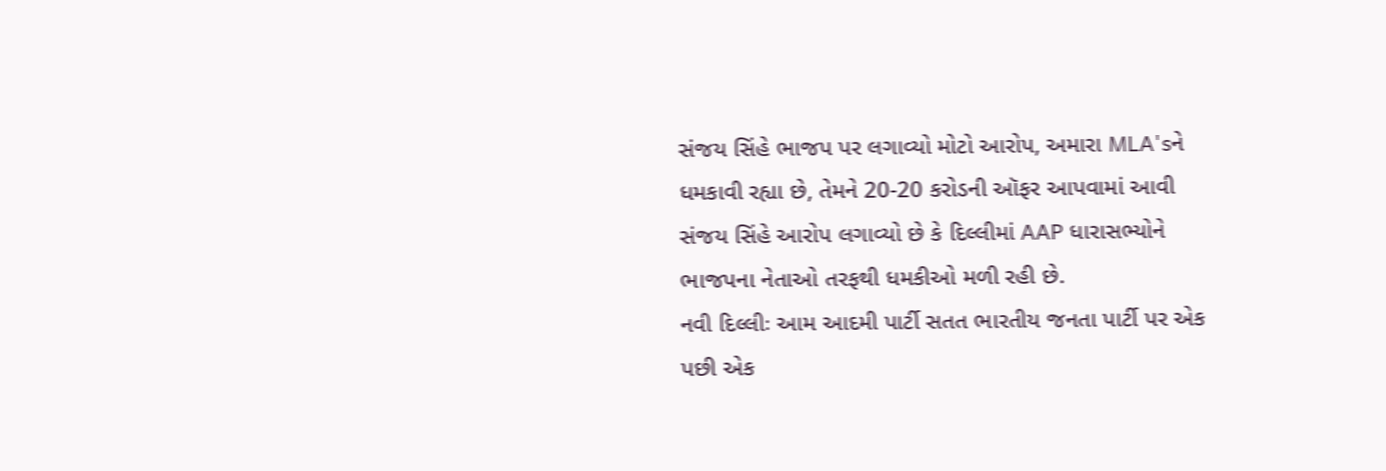સંજય સિંહે ભાજપ પર લગાવ્યો મોટો આરોપ, અમારા MLA'sને ધમકાવી રહ્યા છે, તેમને 20-20 કરોડની ઑફર આપવામાં આવી
સંજય સિંહે આરોપ લગાવ્યો છે કે દિલ્લીમાં AAP ધારાસભ્યોને ભાજપના નેતાઓ તરફથી ધમકીઓ મળી રહી છે.
નવી દિલ્લીઃ આમ આદમી પાર્ટી સતત ભારતીય જનતા પાર્ટી પર એક પછી એક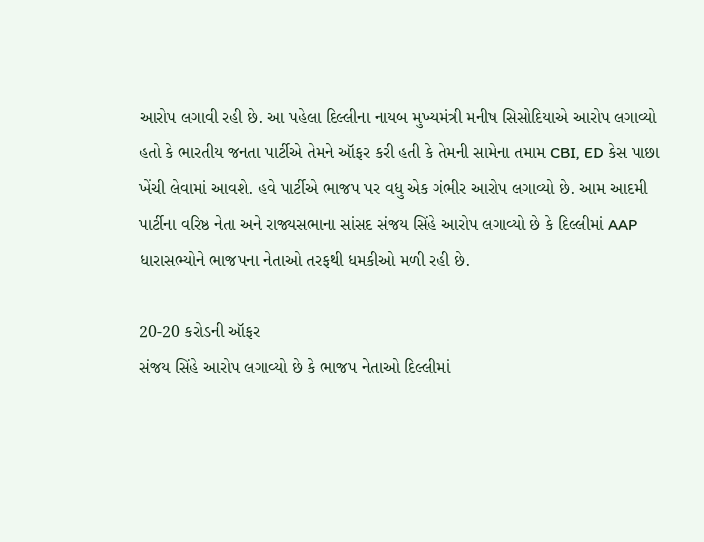આરોપ લગાવી રહી છે. આ પહેલા દિલ્લીના નાયબ મુખ્યમંત્રી મનીષ સિસોદિયાએ આરોપ લગાવ્યો હતો કે ભારતીય જનતા પાર્ટીએ તેમને ઑફર કરી હતી કે તેમની સામેના તમામ CBI, ED કેસ પાછા ખેંચી લેવામાં આવશે. હવે પાર્ટીએ ભાજપ પર વધુ એક ગંભીર આરોપ લગાવ્યો છે. આમ આદમી પાર્ટીના વરિષ્ઠ નેતા અને રાજ્યસભાના સાંસદ સંજય સિંહે આરોપ લગાવ્યો છે કે દિલ્લીમાં AAP ધારાસભ્યોને ભાજપના નેતાઓ તરફથી ધમકીઓ મળી રહી છે.

20-20 કરોડની ઑફર
સંજય સિંહે આરોપ લગાવ્યો છે કે ભાજપ નેતાઓ દિલ્લીમાં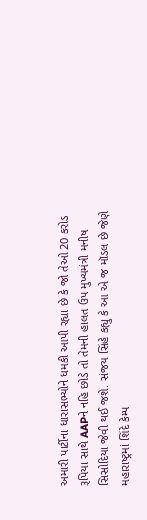અમારી પાર્ટીના ધારાસભ્યોને ધમકી આપી રહ્યા છે કે જો તેઓ 20 કરોડ રૂપિયા સાથે AAPને નહિ છોડે તો તેમની હાલત ઉપ મુખ્યમંત્રી મનીષ સિસોદિયા જેવી થઈ જશે. સંજય સિંહે કહ્યુ કે આ એ જ મૉડલ છે જેણે મહારાષ્ટ્રમાં શિંદે કેમ્પ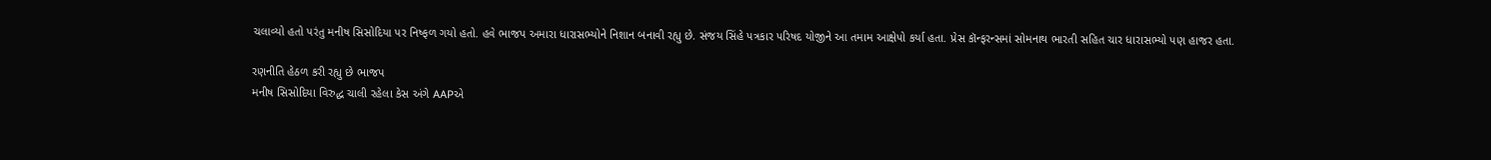ચલાવ્યો હતો પરંતુ મનીષ સિસોદિયા પર નિષ્ફળ ગયો હતો. હવે ભાજપ અમારા ધારાસભ્યોને નિશાન બનાવી રહ્યુ છે. સંજય સિંહે પત્રકાર પરિષદ યોજીને આ તમામ આક્ષેપો કર્યા હતા. પ્રેસ કૉન્ફરન્સમાં સોમનાથ ભારતી સહિત ચાર ધારાસભ્યો પણ હાજર હતા.

રણનીતિ હેઠળ કરી રહ્યુ છે ભાજપ
મનીષ સિસોદિયા વિરુદ્ધ ચાલી રહેલા કેસ અંગે AAPએ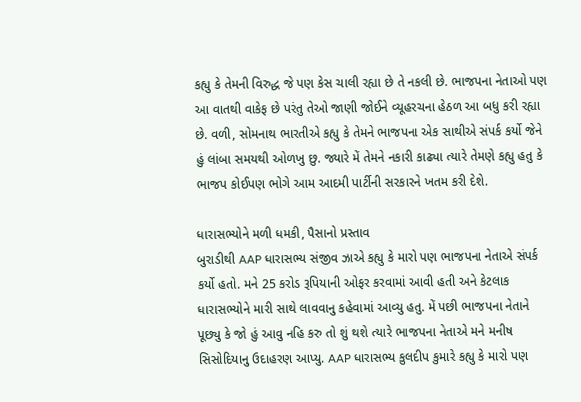કહ્યુ કે તેમની વિરુદ્ધ જે પણ કેસ ચાલી રહ્યા છે તે નકલી છે. ભાજપના નેતાઓ પણ આ વાતથી વાકેફ છે પરંતુ તેઓ જાણી જોઈને વ્યૂહરચના હેઠળ આ બધુ કરી રહ્યા છે. વળી, સોમનાથ ભારતીએ કહ્યુ કે તેમને ભાજપના એક સાથીએ સંપર્ક કર્યો જેને હું લાંબા સમયથી ઓળખુ છુ. જ્યારે મેં તેમને નકારી કાઢ્યા ત્યારે તેમણે કહ્યુ હતુ કે ભાજપ કોઈપણ ભોગે આમ આદમી પાર્ટીની સરકારને ખતમ કરી દેશે.

ધારાસભ્યોને મળી ધમકી, પૈસાનો પ્રસ્તાવ
બુરાડીથી AAP ધારાસભ્ય સંજીવ ઝાએ કહ્યુ કે મારો પણ ભાજપના નેતાએ સંપર્ક કર્યો હતો. મને 25 કરોડ રૂપિયાની ઓફર કરવામાં આવી હતી અને કેટલાક ધારાસભ્યોને મારી સાથે લાવવાનુ કહેવામાં આવ્યુ હતુ. મેં પછી ભાજપના નેતાને પૂછ્યુ કે જો હું આવુ નહિ કરુ તો શું થશે ત્યારે ભાજપના નેતાએ મને મનીષ સિસોદિયાનુ ઉદાહરણ આપ્યુ. AAP ધારાસભ્ય કુલદીપ કુમારે કહ્યુ કે મારો પણ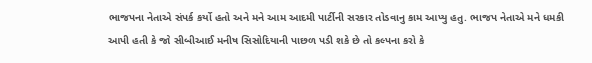ભાજપના નેતાએ સંપર્ક કર્યો હતો અને મને આમ આદમી પાર્ટીની સરકાર તોડવાનુ કામ આપ્યુ હતુ. ભાજપ નેતાએ મને ધમકી આપી હતી કે જો સીબીઆઈ મનીષ સિસોદિયાની પાછળ પડી શકે છે તો કલ્પના કરો કે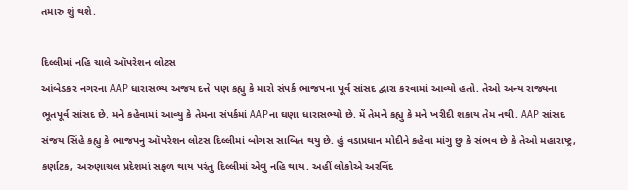તમારુ શું થશે.

દિલ્લીમાં નહિ ચાલે ઑપરેશન લોટસ
આંબેડકર નગરના AAP ધારાસભ્ય અજય દત્તે પણ કહ્યુ કે મારો સંપર્ક ભાજપના પૂર્વ સાંસદ દ્વારા કરવામાં આવ્યો હતો. તેઓ અન્ય રાજ્યના ભૂતપૂર્વ સાંસદ છે. મને કહેવામાં આવ્યુ કે તેમના સંપર્કમાં AAPના ઘણા ધારાસભ્યો છે. મેં તેમને કહ્યુ કે મને ખરીદી શકાય તેમ નથી. AAP સાંસદ સંજય સિંહે કહ્યુ કે ભાજપનુ ઑપરેશન લોટસ દિલ્લીમાં બોગસ સાબિત થયુ છે. હું વડાપ્રધાન મોદીને કહેવા માંગુ છુ કે સંભવ છે કે તેઓ મહારાષ્ટ્ર, કર્ણાટક, અરુણાચલ પ્રદેશમાં સફળ થાય પરંતુ દિલ્લીમાં એવુ નહિ થાય. અહીં લોકોએ અરવિંદ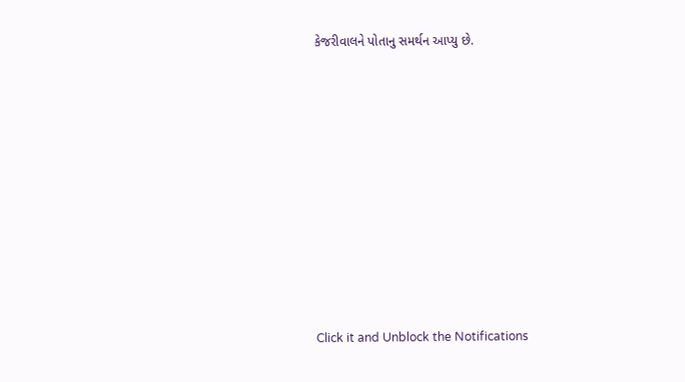કેજરીવાલને પોતાનુ સમર્થન આપ્યુ છે.












Click it and Unblock the Notifications